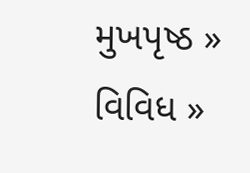મુખપૃષ્ઠ » વિવિધ »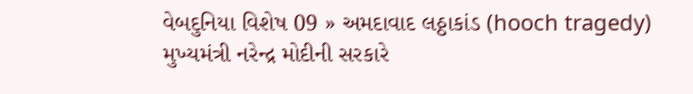વેબદુનિયા વિશેષ 09 » અમદાવાદ લઠ્ઠાકાંડ (hooch tragedy)
મુખ્યમંત્રી નરેન્દ્ર મોદીની સરકારે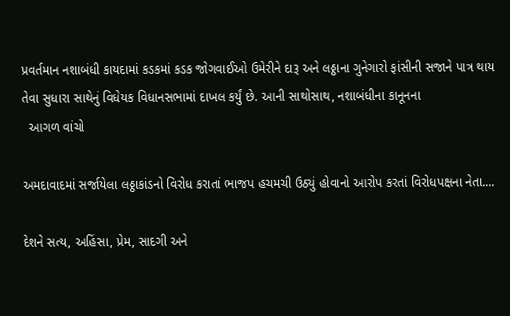પ્રવર્તમાન નશાબંધી કાયદામાં કડકમાં કડક જોગવાઈઓ ઉમેરીને દારૂ અને લઠ્ઠાના ગુનેગારો ફાંસીની સજાને પાત્ર થાય તેવા સુધારા સાથેનું વિધેયક વિધાનસભામાં દાખલ કર્યું છે. આની સાથોસાથ, નશાબંધીના કાનૂનના
  આગળ વાંચો

અમદાવાદમાં સર્જાયેલા લઠ્ઠાકાંડનો વિરોધ કરાતાં ભાજપ હચમચી ઉઠ્યું હોવાનો આરોપ કરતાં વિરોધપક્ષના નેતા....

દેશને સત્ય, અહિંસા, પ્રેમ, સાદગી અને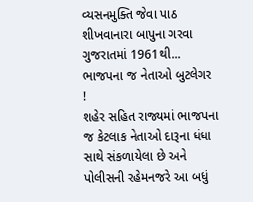વ્યસનમુક્તિ જેવા પાઠ શીખવાનારા બાપુના ગરવા ગુજરાતમાં 1961થી...
ભાજપના જ નેતાઓ બુટલેગર !
શહેર સહિત રાજ્યમાં ભાજપના જ કેટલાક નેતાઓ દારૂના ધંધા સાથે સંકળાયેલા છે અને પોલીસની રહેમનજરે આ બધું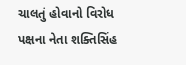ચાલતું હોવાનો વિરોધ પક્ષના નેતા શક્તિસિંહ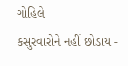ગોહિલે
કસુરવારોને નહીં છોડાય -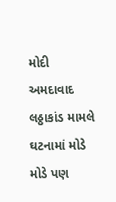મોદી
અમદાવાદ લઠ્ઠાકાંડ મામલે ઘટનામાં મોડે મોડે પણ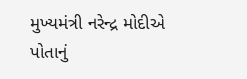મુખ્યમંત્રી નરેન્દ્ર મોદીએ પોતાનું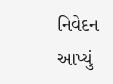નિવેદન આપ્યું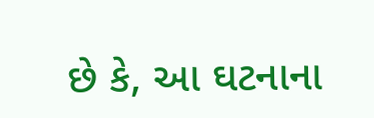છે કે, આ ઘટનાના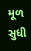મૂળ સુધી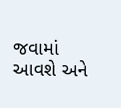જવામાં આવશે અને